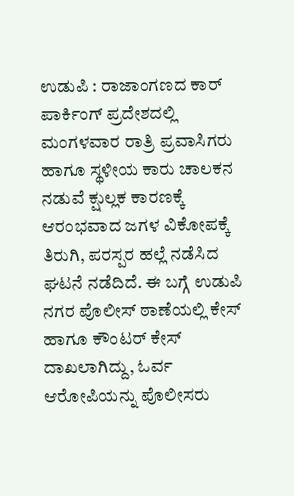ಉಡುಪಿ : ರಾಜಾಂಗಣದ ಕಾರ್ ಪಾರ್ಕಿಂಗ್ ಪ್ರದೇಶದಲ್ಲಿ ಮಂಗಳವಾರ ರಾತ್ರಿ ಪ್ರವಾಸಿಗರು ಹಾಗೂ ಸ್ಥಳೀಯ ಕಾರು ಚಾಲಕನ ನಡುವೆ ಕ್ಷುಲ್ಲಕ ಕಾರಣಕ್ಕೆ ಆರಂಭವಾದ ಜಗಳ ವಿಕೋಪಕ್ಕೆ ತಿರುಗಿ, ಪರಸ್ಪರ ಹಲ್ಲೆ ನಡೆಸಿದ ಘಟನೆ ನಡೆದಿದೆ. ಈ ಬಗ್ಗೆ ಉಡುಪಿ ನಗರ ಪೊಲೀಸ್ ಠಾಣೆಯಲ್ಲಿ ಕೇಸ್ ಹಾಗೂ ಕೌಂಟರ್ ಕೇಸ್ ದಾಖಲಾಗಿದ್ದು, ಓರ್ವ ಆರೋಪಿಯನ್ನು ಪೊಲೀಸರು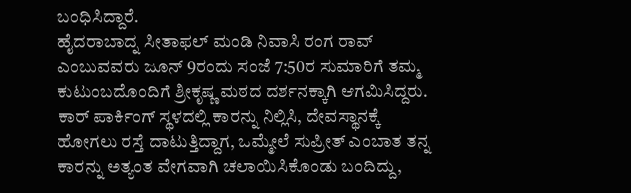ಬಂಧಿಸಿದ್ದಾರೆ.
ಹೈದರಾಬಾದ್ನ ಸೀತಾಫಲ್ ಮಂಡಿ ನಿವಾಸಿ ರಂಗ ರಾವ್ ಎಂಬುವವರು ಜೂನ್ 9ರಂದು ಸಂಜೆ 7:50ರ ಸುಮಾರಿಗೆ ತಮ್ಮ ಕುಟುಂಬದೊಂದಿಗೆ ಶ್ರೀಕೃಷ್ಣ ಮಠದ ದರ್ಶನಕ್ಕಾಗಿ ಆಗಮಿಸಿದ್ದರು. ಕಾರ್ ಪಾರ್ಕಿಂಗ್ ಸ್ಥಳದಲ್ಲಿ ಕಾರನ್ನು ನಿಲ್ಲಿಸಿ, ದೇವಸ್ಥಾನಕ್ಕೆ ಹೋಗಲು ರಸ್ತೆ ದಾಟುತ್ತಿದ್ದಾಗ, ಒಮ್ಮೇಲೆ ಸುಪ್ರೀತ್ ಎಂಬಾತ ತನ್ನ ಕಾರನ್ನು ಅತ್ಯಂತ ವೇಗವಾಗಿ ಚಲಾಯಿಸಿಕೊಂಡು ಬಂದಿದ್ದು,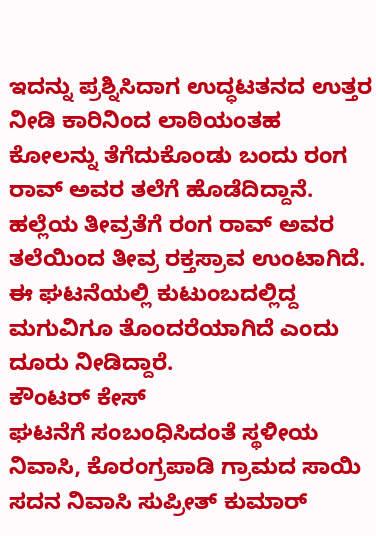ಇದನ್ನು ಪ್ರಶ್ನಿಸಿದಾಗ ಉದ್ಧಟತನದ ಉತ್ತರ ನೀಡಿ ಕಾರಿನಿಂದ ಲಾಠಿಯಂತಹ ಕೋಲನ್ನು ತೆಗೆದುಕೊಂಡು ಬಂದು ರಂಗ ರಾವ್ ಅವರ ತಲೆಗೆ ಹೊಡೆದಿದ್ದಾನೆ. ಹಲ್ಲೆಯ ತೀವ್ರತೆಗೆ ರಂಗ ರಾವ್ ಅವರ ತಲೆಯಿಂದ ತೀವ್ರ ರಕ್ತಸ್ರಾವ ಉಂಟಾಗಿದೆ. ಈ ಘಟನೆಯಲ್ಲಿ ಕುಟುಂಬದಲ್ಲಿದ್ದ ಮಗುವಿಗೂ ತೊಂದರೆಯಾಗಿದೆ ಎಂದು ದೂರು ನೀಡಿದ್ದಾರೆ.
ಕೌಂಟರ್ ಕೇಸ್
ಘಟನೆಗೆ ಸಂಬಂಧಿಸಿದಂತೆ ಸ್ಥಳೀಯ ನಿವಾಸಿ, ಕೊರಂಗ್ರಪಾಡಿ ಗ್ರಾಮದ ಸಾಯಿ ಸದನ ನಿವಾಸಿ ಸುಪ್ರೀತ್ ಕುಮಾರ್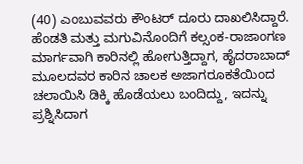(40) ಎಂಬುವವರು ಕೌಂಟರ್ ದೂರು ದಾಖಲಿಸಿದ್ದಾರೆ. ಹೆಂಡತಿ ಮತ್ತು ಮಗುವಿನೊಂದಿಗೆ ಕಲ್ಸಂಕ-ರಾಜಾಂಗಣ ಮಾರ್ಗವಾಗಿ ಕಾರಿನಲ್ಲಿ ಹೋಗುತ್ತಿದ್ದಾಗ, ಹೈದರಾಬಾದ್ ಮೂಲದವರ ಕಾರಿನ ಚಾಲಕ ಅಜಾಗರೂಕತೆಯಿಂದ ಚಲಾಯಿಸಿ ಡಿಕ್ಕಿ ಹೊಡೆಯಲು ಬಂದಿದ್ದು, ಇದನ್ನು ಪ್ರಶ್ನಿಸಿದಾಗ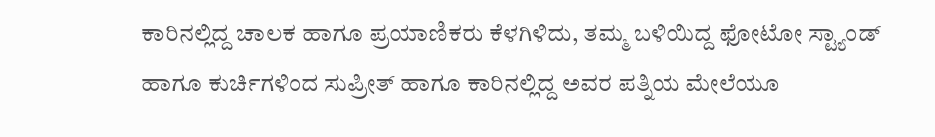ಕಾರಿನಲ್ಲಿದ್ದ ಚಾಲಕ ಹಾಗೂ ಪ್ರಯಾಣಿಕರು ಕೆಳಗಿಳಿದು, ತಮ್ಮ ಬಳಿಯಿದ್ದ ಫೋಟೋ ಸ್ಟ್ಯಾಂಡ್ ಹಾಗೂ ಕುರ್ಚಿಗಳಿಂದ ಸುಪ್ರೀತ್ ಹಾಗೂ ಕಾರಿನಲ್ಲಿದ್ದ ಅವರ ಪತ್ನಿಯ ಮೇಲೆಯೂ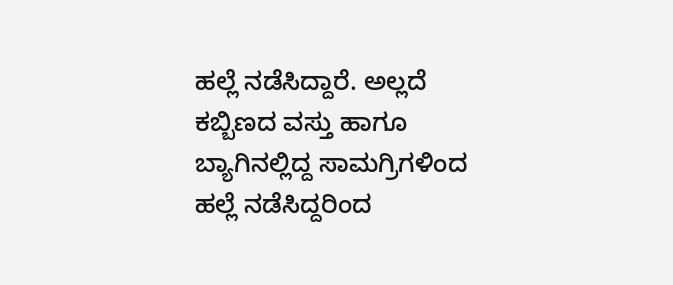ಹಲ್ಲೆ ನಡೆಸಿದ್ದಾರೆ. ಅಲ್ಲದೆ ಕಬ್ಬಿಣದ ವಸ್ತು ಹಾಗೂ ಬ್ಯಾಗಿನಲ್ಲಿದ್ದ ಸಾಮಗ್ರಿಗಳಿಂದ ಹಲ್ಲೆ ನಡೆಸಿದ್ದರಿಂದ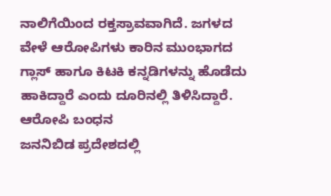ನಾಲಿಗೆಯಿಂದ ರಕ್ತಸ್ರಾವವಾಗಿದೆ. ಜಗಳದ ವೇಳೆ ಆರೋಪಿಗಳು ಕಾರಿನ ಮುಂಭಾಗದ ಗ್ಲಾಸ್ ಹಾಗೂ ಕಿಟಕಿ ಕನ್ನಡಿಗಳನ್ನು ಹೊಡೆದು ಹಾಕಿದ್ದಾರೆ ಎಂದು ದೂರಿನಲ್ಲಿ ತಿಳಿಸಿದ್ದಾರೆ.
ಆರೋಪಿ ಬಂಧನ
ಜನನಿಬಿಡ ಪ್ರದೇಶದಲ್ಲಿ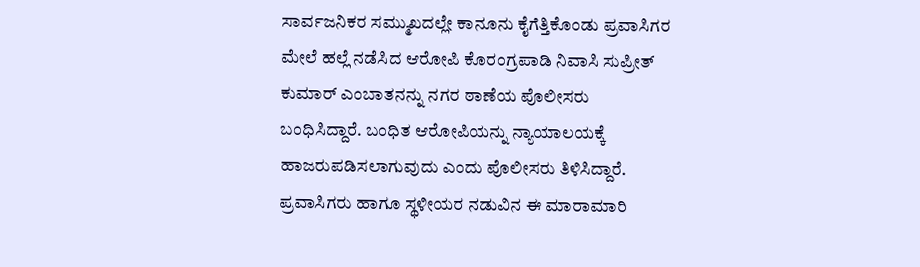ಸಾರ್ವಜನಿಕರ ಸಮ್ಮುಖದಲ್ಲೇ ಕಾನೂನು ಕೈಗೆತ್ತಿಕೊಂಡು ಪ್ರವಾಸಿಗರ ಮೇಲೆ ಹಲ್ಲೆ ನಡೆಸಿದ ಆರೋಪಿ ಕೊರಂಗ್ರಪಾಡಿ ನಿವಾಸಿ ಸುಪ್ರೀತ್ ಕುಮಾರ್ ಎಂಬಾತನನ್ನು ನಗರ ಠಾಣೆಯ ಪೊಲೀಸರು ಬಂಧಿಸಿದ್ದಾರೆ. ಬಂಧಿತ ಆರೋಪಿಯನ್ನು ನ್ಯಾಯಾಲಯಕ್ಕೆ ಹಾಜರುಪಡಿಸಲಾಗುವುದು ಎಂದು ಪೊಲೀಸರು ತಿಳಿಸಿದ್ದಾರೆ. ಪ್ರವಾಸಿಗರು ಹಾಗೂ ಸ್ಥಳೀಯರ ನಡುವಿನ ಈ ಮಾರಾಮಾರಿ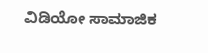ವಿಡಿಯೋ ಸಾಮಾಜಿಕ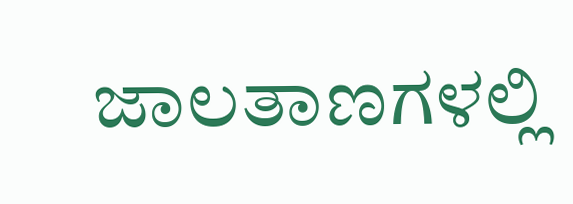ಜಾಲತಾಣಗಳಲ್ಲಿ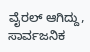ವೈರಲ್ ಆಗಿದ್ದು, ಸಾರ್ವಜನಿಕ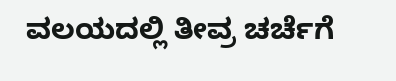ವಲಯದಲ್ಲಿ ತೀವ್ರ ಚರ್ಚೆಗೆ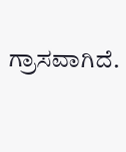ಗ್ರಾಸವಾಗಿದೆ.